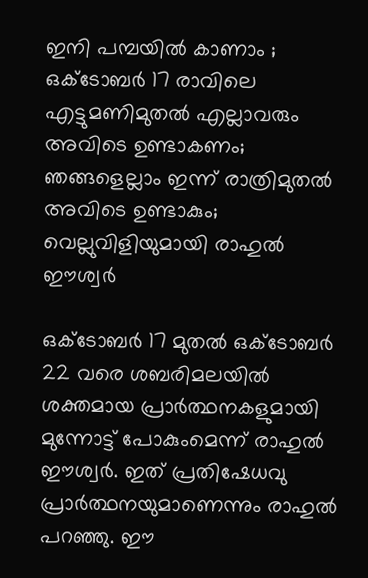ഇനി പമ്പയിൽ കാണാം ; ഒക്ടോബർ 17 രാവിലെ എട്ടുമണിമുതൽ എല്ലാവരും അവിടെ ഉണ്ടാകണം; ഞങ്ങളെല്ലാം ഇന്ന് രാത്രിമുതൽ അവിടെ ഉണ്ടാകും; വെല്ലുവിളിയുമായി രാഹുൽ ഈശ്വർ

ഒക്ടോബർ 17 മുതൽ ഒക്ടോബർ 22 വരെ ശബരിമലയിൽ ശക്തമായ പ്രാർത്ഥനകളുമായി മുന്നോട്ട് പോകുംമെന്ന് രാഹുൽ ഈശ്വർ. ഇത് പ്രതിഷേധവു പ്രാർത്ഥനയുമാണെന്നും രാഹുൽ പറഞ്ഞു. ഈ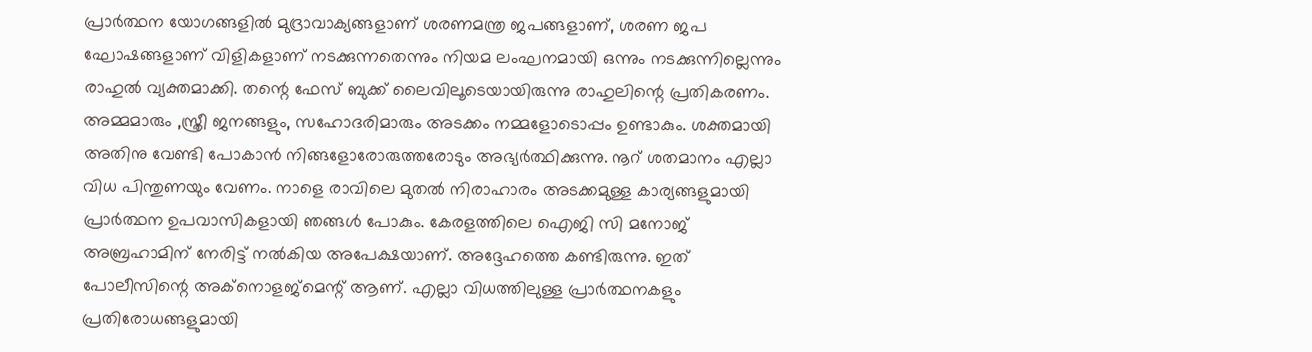പ്രാർത്ഥന യോഗങ്ങളിൽ മുദ്രാവാക്യങ്ങളാണ് ശരണമന്ത്ര ജപങ്ങളാണ്, ശരണ ജപ ഘോഷങ്ങളാണ് വിളികളാണ് നടക്കുന്നതെന്നും നിയമ ലംഘനമായി ഒന്നും നടക്കുന്നില്ലെന്നും രാഹുൽ വ്യക്തമാക്കി. തന്റെ ഫേസ് ബുക്ക് ലൈവിലൂടെയായിരുന്നു രാഹുലിന്റെ പ്രതികരണം.
അമ്മമാരും ,സ്ത്രീ ജനങ്ങളും, സഹോദരിമാരും അടക്കം നമ്മളോടൊപ്പം ഉണ്ടാകും. ശക്തമായി അതിനു വേണ്ടി പോകാൻ നിങ്ങളോരോരുത്തരോടും അഭ്യർത്ഥിക്കുന്നു. നൂറ് ശതമാനം എല്ലാ വിധ പിന്തുണയും വേണം. നാളെ രാവിലെ മുതൽ നിരാഹാരം അടക്കമുള്ള കാര്യങ്ങളുമായി പ്രാർത്ഥന ഉപവാസികളായി ഞങ്ങൾ പോകും. കേരളത്തിലെ ഐജി സി മനോജ് അബ്രഹാമിന് നേരിട്ട് നൽകിയ അപേക്ഷയാണ്. അദ്ദേഹത്തെ കണ്ടിരുന്നു. ഇത് പോലീസിന്റെ അക്നൊളജ്മെന്റ് ആണ്. എല്ലാ വിധത്തിലുള്ള പ്രാർത്ഥനകളും പ്രതിരോധങ്ങളുമായി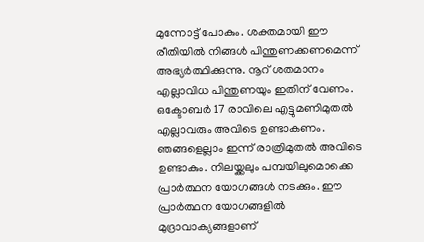മുന്നോട്ട് പോകും. ശക്തമായി ഈ രീതിയിൽ നിങ്ങൾ പിന്തുണക്കണമെന്ന് അഭ്യർത്ഥിക്കുന്നു. നൂറ് ശതമാനം എല്ലാവിധ പിന്തുണയും ഇതിന് വേണം. ഒക്ടോബർ 17 രാവിലെ എട്ടുമണിമുതൽ എല്ലാവരും അവിടെ ഉണ്ടാകണം. ഞങ്ങളെല്ലാം ഇന്ന് രാത്രിമുതൽ അവിടെ ഉണ്ടാകും. നിലയ്ക്കലും പമ്പയിലുമൊക്കെ പ്രാർത്ഥന യോഗങ്ങൾ നടക്കും. ഈ പ്രാർത്ഥന യോഗങ്ങളിൽ മുദ്രാവാക്യങ്ങളാണ്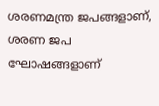ശരണമന്ത്ര ജപങ്ങളാണ്, ശരണ ജപ ഘോഷങ്ങളാണ്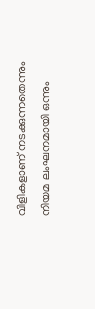വിളികളാണ് നടക്കുന്നതെന്നും നിയമ ലംഘനമായി ഒന്നും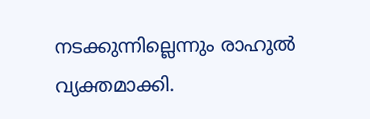നടക്കുന്നില്ലെന്നും രാഹുൽ വ്യക്തമാക്കി.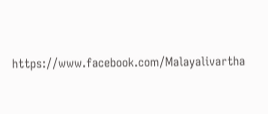https://www.facebook.com/Malayalivartha